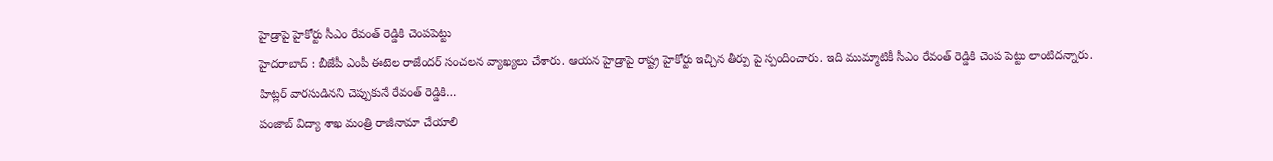హైడ్రాపై హైకోర్టు సీఎం రేవంత్ రెడ్డికి చెంపపెట్టు
హైదరాబాద్ : బీజేపీ ఎంపీ ఈటెల రాజేందర్ సంచలన వ్యాఖ్యలు చేశారు. ఆయన హైడ్రాపై రాష్ట్ర హైకోర్టు ఇచ్చిన తీర్పు పై స్పందించారు. ఇది ముమ్మాటికీ సీఎం రేవంత్ రెడ్డికి చెంప పెట్టు లాంటిదన్నారు. హిట్లర్ వారసుడినని చెప్పుకునే రేవంత్ రెడ్డికి…
పంజాబ్ విద్యా శాఖ మంత్రి రాజీనామా చేయాలి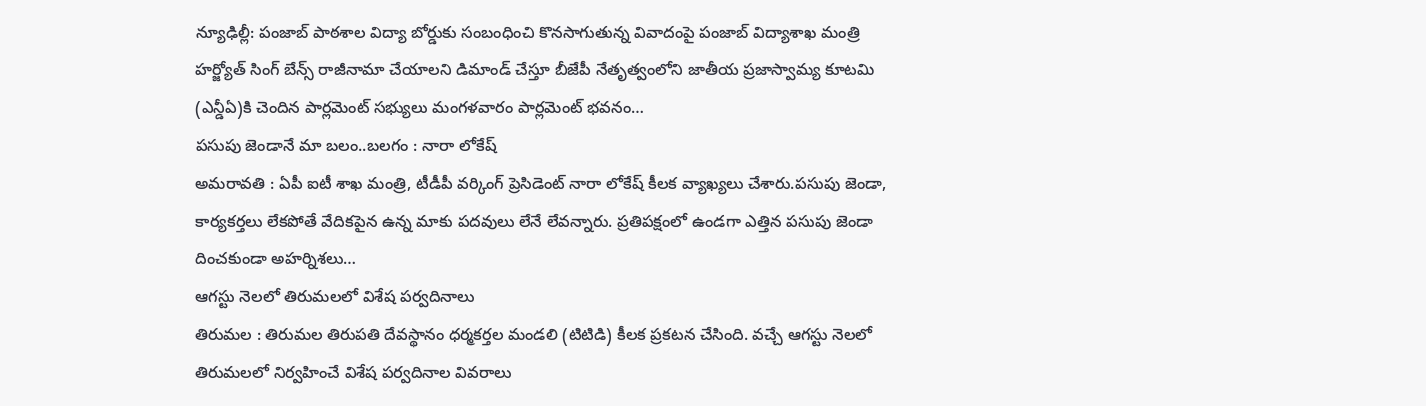న్యూఢిల్లీ: పంజాబ్ పాఠశాల విద్యా బోర్డుకు సంబంధించి కొనసాగుతున్న వివాదంపై పంజాబ్ విద్యాశాఖ మంత్రి హర్జ్యోత్ సింగ్ బేన్స్ రాజీనామా చేయాలని డిమాండ్ చేస్తూ బీజేపీ నేతృత్వంలోని జాతీయ ప్రజాస్వామ్య కూటమి (ఎన్డీఏ)కి చెందిన పార్లమెంట్ సభ్యులు మంగళవారం పార్లమెంట్ భవనం…
పసుపు జెండానే మా బలం..బలగం : నారా లోకేష్
అమరావతి : ఏపీ ఐటీ శాఖ మంత్రి, టీడీపీ వర్కింగ్ ప్రెసిడెంట్ నారా లోకేష్ కీలక వ్యాఖ్యలు చేశారు.పసుపు జెండా, కార్యకర్తలు లేకపోతే వేదికపైన ఉన్న మాకు పదవులు లేనే లేవన్నారు. ప్రతిపక్షంలో ఉండగా ఎత్తిన పసుపు జెండా దించకుండా అహర్నిశలు…
ఆగస్టు నెలలో తిరుమలలో విశేష పర్వదినాలు
తిరుమల : తిరుమల తిరుపతి దేవస్థానం ధర్మకర్తల మండలి (టిటిడి) కీలక ప్రకటన చేసింది. వచ్చే ఆగస్టు నెలలో తిరుమలలో నిర్వహించే విశేష పర్వదినాల వివరాలు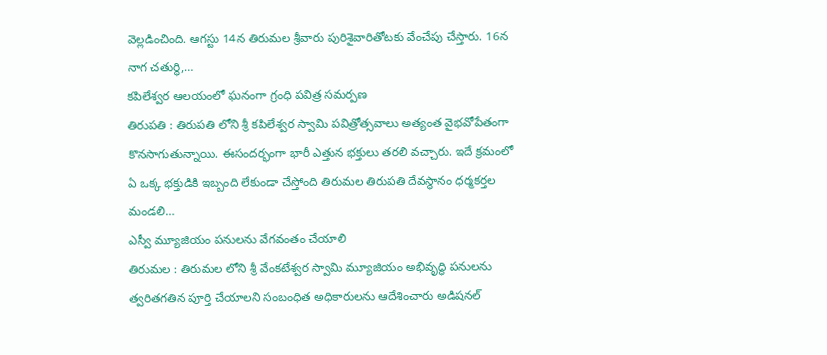వెల్లడించింది. ఆగస్టు 14న తిరుమల శ్రీవారు పురిశైవారితోటకు వేంచేపు చేస్తారు. 16న నాగ చతుర్థి,…
కపిలేశ్వర ఆలయంలో ఘనంగా గ్రంధి పవిత్ర సమర్పణ
తిరుపతి : తిరుపతి లోని శ్రీ కపిలేశ్వర స్వామి పవిత్రోత్సవాలు అత్యంత వైభవోపేతంగా కొనసాగుతున్నాయి. ఈసందర్భంగా భారీ ఎత్తున భక్తులు తరలి వచ్చారు. ఇదే క్రమంలో ఏ ఒక్క భక్తుడికి ఇబ్బంది లేకుండా చేస్తోంది తిరుమల తిరుపతి దేవస్థానం ధర్మకర్తల మండలి…
ఎస్వీ మ్యూజియం పనులను వేగవంతం చేయాలి
తిరుమల : తిరుమల లోని శ్రీ వేంకటేశ్వర స్వామి మ్యూజియం అభివృద్ధి పనులను త్వరితగతిన పూర్తి చేయాలని సంబంధిత అధికారులను ఆదేశించారు అడిషనల్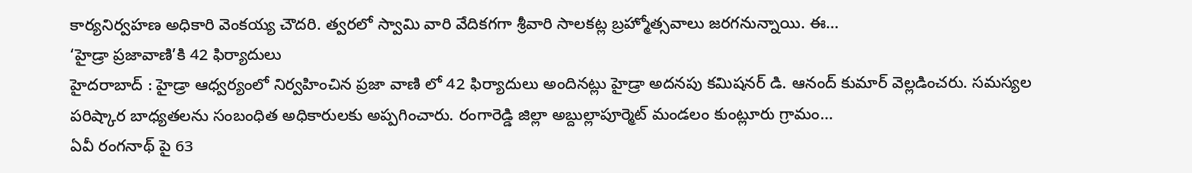కార్యనిర్వహణ అధికారి వెంకయ్య చౌదరి. త్వరలో స్వామి వారి వేదికగగా శ్రీవారి సాలకట్ల బ్రహ్మోత్సవాలు జరగనున్నాయి. ఈ…
‘హైడ్రా ప్రజావాణి’కి 42 ఫిర్యాదులు
హైదరాబాద్ : హైడ్రా ఆధ్వర్యంలో నిర్వహించిన ప్రజా వాణి లో 42 ఫిర్యాదులు అందినట్లు హైడ్రా అదనపు కమిషనర్ డి. ఆనంద్ కుమార్ వెల్లడించరు. సమస్యల పరిష్కార బాధ్యతలను సంబంధిత అధికారులకు అప్పగించారు. రంగారెడ్డి జిల్లా అబ్దుల్లాపూర్మెట్ మండలం కుంట్లూరు గ్రామం…
ఏవీ రంగనాథ్ పై 63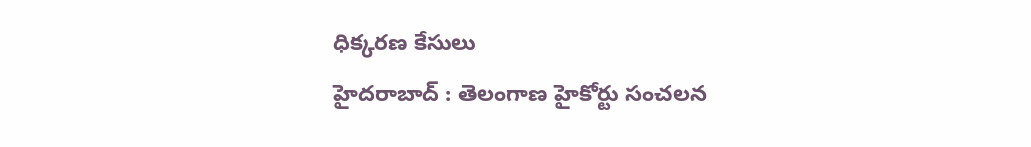ధిక్కరణ కేసులు
హైదరాబాద్ : తెలంగాణ హైకోర్టు సంచలన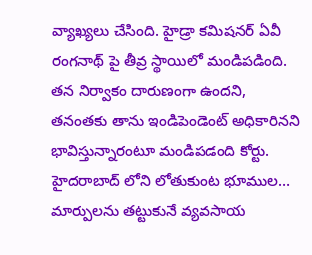వ్యాఖ్యలు చేసింది. హైడ్రా కమిషనర్ ఏవీ రంగనాథ్ పై తీవ్ర స్థాయిలో మండిపడింది. తన నిర్వాకం దారుణంగా ఉందని, తనంతకు తాను ఇండిపెండెంట్ అధికారినని భావిస్తున్నారంటూ మండిపడంది కోర్టు. హైదరాబాద్ లోని లోతుకుంట భూముల…
మార్పులను తట్టుకునే వ్యవసాయ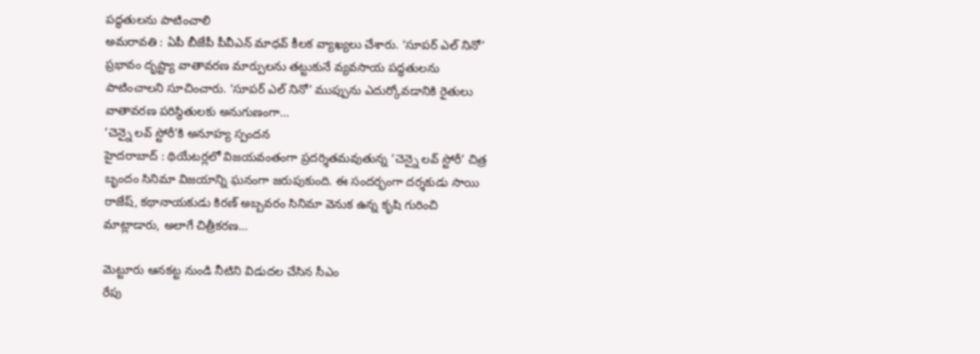పద్ధతులను పాటించాలి
అమరావతి : ఏపీ బీజేపీ పీవీఎన్ మాధవ్ కీలక వ్యాఖ్యలు చేశారు. ‘సూపర్ ఎల్ నినో’ ప్రభావం దృష్ట్యా వాతావరణ మార్పులను తట్టుకునే వ్యవసాయ పద్ధతులను పాటించాలని సూచించారు. ‘సూపర్ ఎల్ నినో’ ముప్పును ఎదుర్కోవడానికి రైతులు వాతావరణ పరిస్థితులకు అనుగుణంగా…
‘చెన్నై లవ్ స్టోరీ’కి అనూహ్య స్పందన
హైదరాబాద్ : థియేటర్లలో విజయవంతంగా ప్రదర్శితమవుతున్న ‘చెన్నై లవ్ స్టోరీ’ చిత్ర బృందం సినిమా విజయాన్ని ఘనంగా జరుపుకుంది. ఈ సందర్భంగా దర్శకుడు సాయి రాజేష్, కథానాయకుడు కిరణ్ అబ్బవరం సినిమా వెనుక ఉన్న కృషి గురించి మాట్లాడారు, అలాగే చిత్రీకరణ…

మెట్టూరు ఆనకట్ట నుండి నీటిని విడుదల చేసిన సీఎం
రేపు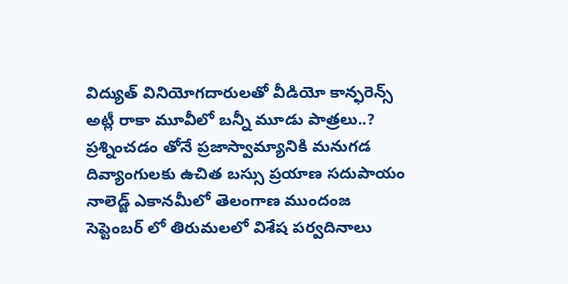విద్యుత్ వినియోగదారులతో వీడియో కాన్ఫరెన్స్
అట్లీ రాకా మూవీలో బన్నీ మూడు పాత్రలు..?
ప్రశ్నించడం తోనే ప్రజాస్వామ్యానికి మనుగడ
దివ్యాంగులకు ఉచిత బస్సు ప్రయాణ సదుపాయం
నాలెడ్జ్ ఎకానమీలో తెలంగాణ ముందంజ
సెప్టెంబర్ లో తిరుమలలో విశేష పర్వదినాలు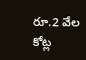రూ.2 వేల కోట్ల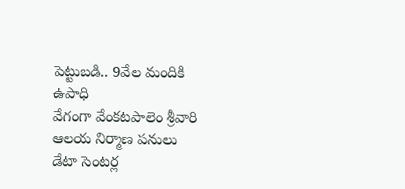పెట్టుబడి.. 9వేల మందికి ఉపాధి
వేగంగా వేంకటపాలెం శ్రీవారి ఆలయ నిర్మాణ పనులు
డేటా సెంటర్ల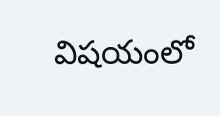విషయంలో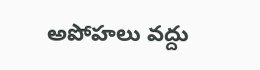అపోహలు వద్దు